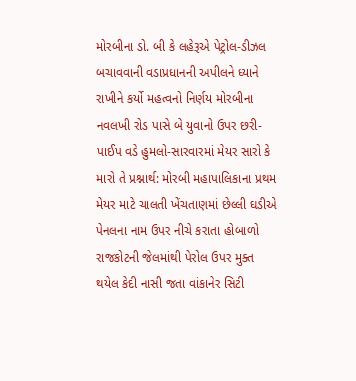મોરબીના ડો. બી કે લહેરૂએ પેટ્રોલ-ડીઝલ બચાવવાની વડાપ્રધાનની અપીલને ધ્યાને રાખીને કર્યો મહત્વનો નિર્ણય મોરબીના નવલખી રોડ પાસે બે યુવાનો ઉપર છરી-પાઈપ વડે હુમલો-સારવારમાં મેયર સારો કે મારો તે પ્રશ્નાર્થ: મોરબી મહાપાલિકાના પ્રથમ મેયર માટે ચાલતી ખેંચતાણમાં છેલ્લી ઘડીએ પેનલના નામ ઉપર નીચે કરાતા હોબાળો રાજકોટની જેલમાંથી પેરોલ ઉપર મુક્ત થયેલ કેદી નાસી જતા વાંકાનેર સિટી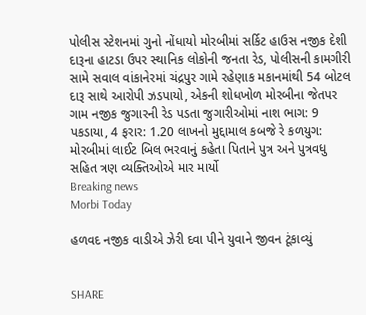પોલીસ સ્ટેશનમાં ગુનો નોંધાયો મોરબીમાં સર્કિટ હાઉસ નજીક દેશી દારૂના હાટડા ઉપર સ્થાનિક લોકોની જનતા રેડ, પોલીસની કામગીરી સામે સવાલ વાંકાનેરમાં ચંદ્રપુર ગામે રહેણાક મકાનમાંથી 54 બોટલ દારૂ સાથે આરોપી ઝડપાયો, એકની શોધખોળ મોરબીના જેતપર ગામ નજીક જુગારની રેડ પડતા જુગારીઓમાં નાશ ભાગ: 9 પકડાયા, 4 ફરાર: 1.20 લાખનો મુદ્દામાલ કબજે રે કળયુગ: મોરબીમાં લાઈટ બિલ ભરવાનું કહેતા પિતાને પુત્ર અને પુત્રવધુ સહિત ત્રણ વ્યક્તિઓએ માર માર્યો
Breaking news
Morbi Today

હળવદ નજીક વાડીએ ઝેરી દવા પીને યુવાને જીવન ટૂંકાવ્યું


SHARE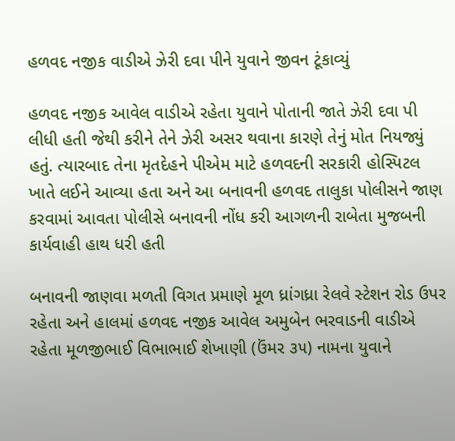હળવદ નજીક વાડીએ ઝેરી દવા પીને યુવાને જીવન ટૂંકાવ્યું

હળવદ નજીક આવેલ વાડીએ રહેતા યુવાને પોતાની જાતે ઝેરી દવા પી લીધી હતી જેથી કરીને તેને ઝેરી અસર થવાના કારણે તેનું મોત નિયજ્યું હતું. ત્યારબાદ તેના મૃતદેહને પીએમ માટે હળવદની સરકારી હોસ્પિટલ ખાતે લઈને આવ્યા હતા અને આ બનાવની હળવદ તાલુકા પોલીસને જાણ કરવામાં આવતા પોલીસે બનાવની નોંધ કરી આગળની રાબેતા મુજબની કાર્યવાહી હાથ ધરી હતી

બનાવની જાણવા મળતી વિગત પ્રમાણે મૂળ ધ્રાંગધ્રા રેલવે સ્ટેશન રોડ ઉપર રહેતા અને હાલમાં હળવદ નજીક આવેલ અમુબેન ભરવાડની વાડીએ રહેતા મૂળજીભાઈ વિભાભાઈ શેખાણી (ઉંમર ૩૫) નામના યુવાને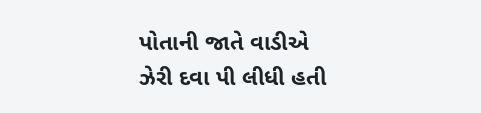પોતાની જાતે વાડીએ ઝેરી દવા પી લીધી હતી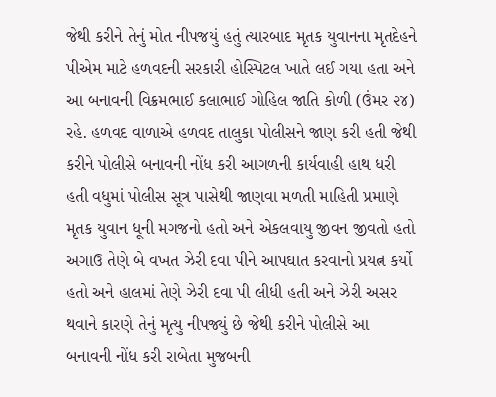જેથી કરીને તેનું મોત નીપજયું હતું ત્યારબાદ મૃતક યુવાનના મૃતદેહને પીએમ માટે હળવદની સરકારી હોસ્પિટલ ખાતે લઈ ગયા હતા અને આ બનાવની વિક્રમભાઈ કલાભાઈ ગોહિલ જાતિ કોળી (ઉંમર ૨૪) રહે. હળવદ વાળાએ હળવદ તાલુકા પોલીસને જાણ કરી હતી જેથી કરીને પોલીસે બનાવની નોંધ કરી આગળની કાર્યવાહી હાથ ધરી હતી વધુમાં પોલીસ સૂત્ર પાસેથી જાણવા મળતી માહિતી પ્રમાણે મૃતક યુવાન ધૂની મગજનો હતો અને એકલવાયુ જીવન જીવતો હતો અગાઉ તેણે બે વખત ઝેરી દવા પીને આપઘાત કરવાનો પ્રયત્ન કર્યો હતો અને હાલમાં તેણે ઝેરી દવા પી લીધી હતી અને ઝેરી અસર થવાને કારણે તેનું મૃત્યુ નીપજ્યું છે જેથી કરીને પોલીસે આ બનાવની નોંધ કરી રાબેતા મુજબની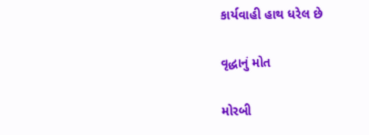કાર્યવાહી હાથ ધરેલ છે

વૃદ્ધાનું મોત

મોરબી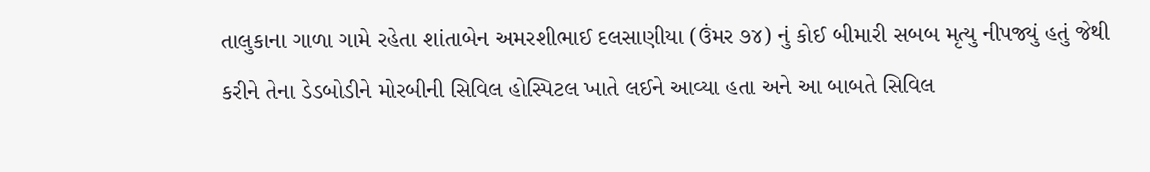તાલુકાના ગાળા ગામે રહેતા શાંતાબેન અમરશીભાઈ દલસાણીયા (ઉંમર ૭૪) નું કોઈ બીમારી સબબ મૃત્યુ નીપજ્યું હતું જેથી કરીને તેના ડેડબોડીને મોરબીની સિવિલ હોસ્પિટલ ખાતે લઈને આવ્યા હતા અને આ બાબતે સિવિલ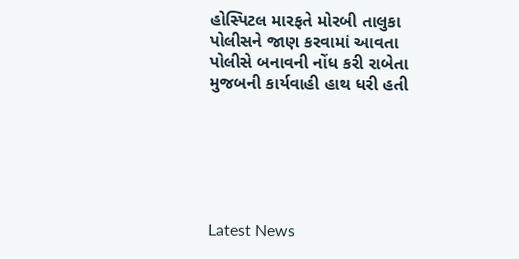હોસ્પિટલ મારફતે મોરબી તાલુકા પોલીસને જાણ કરવામાં આવતા પોલીસે બનાવની નોંધ કરી રાબેતા મુજબની કાર્યવાહી હાથ ધરી હતી






Latest News